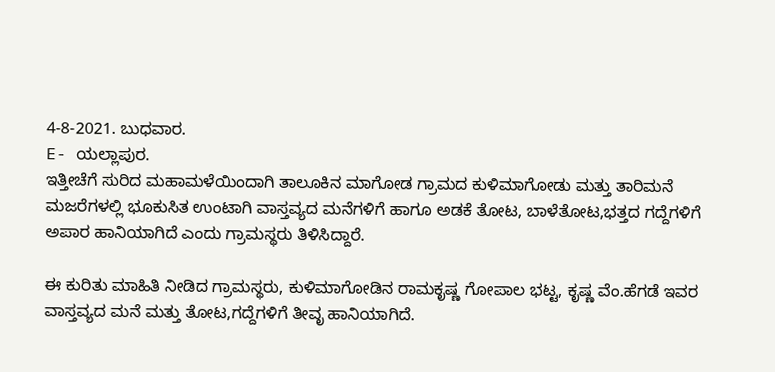4-8-2021. ಬುಧವಾರ.
E- ಯಲ್ಲಾಪುರ.
ಇತ್ತೀಚೆಗೆ ಸುರಿದ ಮಹಾಮಳೆಯಿಂದಾಗಿ ತಾಲೂಕಿನ ಮಾಗೋಡ ಗ್ರಾಮದ ಕುಳಿಮಾಗೋಡು ಮತ್ತು ತಾರಿಮನೆ ಮಜರೆಗಳಲ್ಲಿ ಭೂಕುಸಿತ ಉಂಟಾಗಿ ವಾಸ್ತವ್ಯದ ಮನೆಗಳಿಗೆ ಹಾಗೂ ಅಡಕೆ ತೋಟ, ಬಾಳೆತೋಟ,ಭತ್ತದ ಗದ್ದೆಗಳಿಗೆ ಅಪಾರ ಹಾನಿಯಾಗಿದೆ ಎಂದು ಗ್ರಾಮಸ್ಥರು ತಿಳಿಸಿದ್ದಾರೆ.

ಈ ಕುರಿತು ಮಾಹಿತಿ ನೀಡಿದ ಗ್ರಾಮಸ್ಥರು, ಕುಳಿಮಾಗೋಡಿನ ರಾಮಕೃಷ್ಣ ಗೋಪಾಲ ಭಟ್ಟ, ಕೃಷ್ಣ ವೆಂ.ಹೆಗಡೆ ಇವರ ವಾಸ್ತವ್ಯದ ಮನೆ ಮತ್ತು ತೋಟ,ಗದ್ದೆಗಳಿಗೆ ತೀವೃ ಹಾನಿಯಾಗಿದೆ.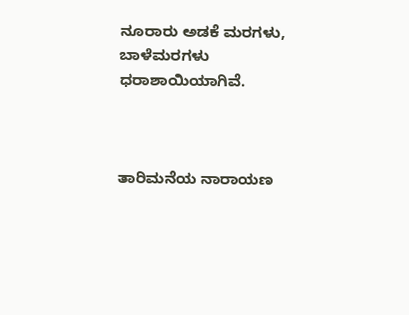ನೂರಾರು ಅಡಕೆ ಮರಗಳು, ಬಾಳೆಮರಗಳು ಧರಾಶಾಯಿಯಾಗಿವೆ.



ತಾರಿಮನೆಯ ನಾರಾಯಣ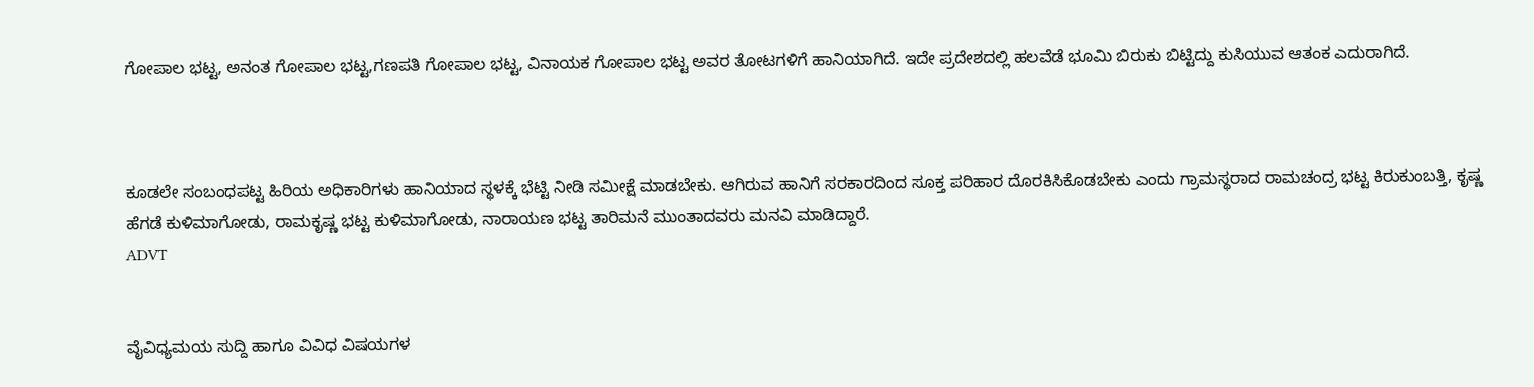ಗೋಪಾಲ ಭಟ್ಟ, ಅನಂತ ಗೋಪಾಲ ಭಟ್ಟ,ಗಣಪತಿ ಗೋಪಾಲ ಭಟ್ಟ, ವಿನಾಯಕ ಗೋಪಾಲ ಭಟ್ಟ ಅವರ ತೋಟಗಳಿಗೆ ಹಾನಿಯಾಗಿದೆ. ಇದೇ ಪ್ರದೇಶದಲ್ಲಿ ಹಲವೆಡೆ ಭೂಮಿ ಬಿರುಕು ಬಿಟ್ಟಿದ್ದು ಕುಸಿಯುವ ಆತಂಕ ಎದುರಾಗಿದೆ.



ಕೂಡಲೇ ಸಂಬಂಧಪಟ್ಟ ಹಿರಿಯ ಅಧಿಕಾರಿಗಳು ಹಾನಿಯಾದ ಸ್ಥಳಕ್ಕೆ ಭೆಟ್ಟಿ ನೀಡಿ ಸಮೀಕ್ಷೆ ಮಾಡಬೇಕು. ಆಗಿರುವ ಹಾನಿಗೆ ಸರಕಾರದಿಂದ ಸೂಕ್ತ ಪರಿಹಾರ ದೊರಕಿಸಿಕೊಡಬೇಕು ಎಂದು ಗ್ರಾಮಸ್ಥರಾದ ರಾಮಚಂದ್ರ ಭಟ್ಟ ಕಿರುಕುಂಬತ್ತಿ, ಕೃಷ್ಣ ಹೆಗಡೆ ಕುಳಿಮಾಗೋಡು, ರಾಮಕೃಷ್ಣ ಭಟ್ಟ ಕುಳಿಮಾಗೋಡು, ನಾರಾಯಣ ಭಟ್ಟ ತಾರಿಮನೆ ಮುಂತಾದವರು ಮನವಿ ಮಾಡಿದ್ದಾರೆ.
ADVT


ವೈವಿಧ್ಯಮಯ ಸುದ್ದಿ ಹಾಗೂ ವಿವಿಧ ವಿಷಯಗಳ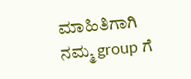ಮಾಹಿತಿಗಾಗಿ ನಮ್ಮ group ಗೆ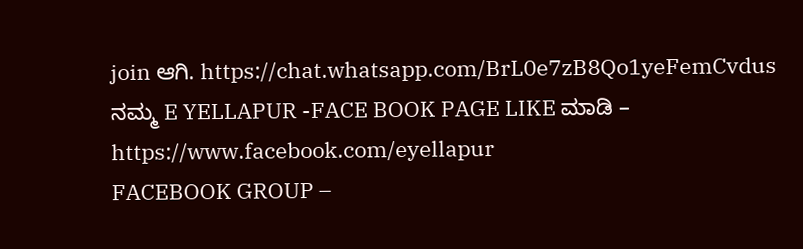join ಆಗಿ. https://chat.whatsapp.com/BrL0e7zB8Qo1yeFemCvdus
ನಮ್ಮ E YELLAPUR -FACE BOOK PAGE LIKE ಮಾಡಿ – https://www.facebook.com/eyellapur
FACEBOOK GROUP –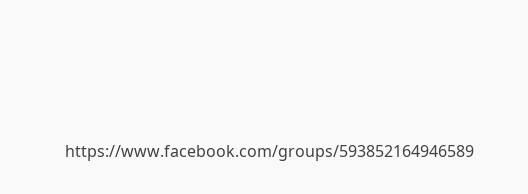https://www.facebook.com/groups/593852164946589